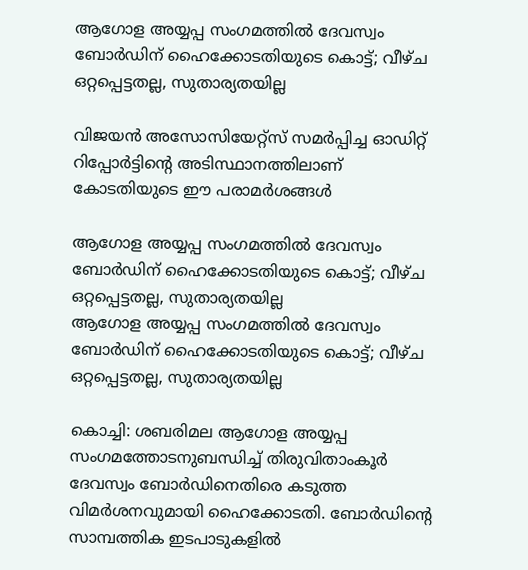ആഗോള അയ്യപ്പ സംഗമത്തിൽ ദേവസ്വം ബോർഡിന് ഹൈക്കോടതിയുടെ കൊട്ട്; വീഴ്ച ഒറ്റപ്പെട്ടതല്ല, സുതാര്യതയില്ല

വിജയൻ അസോസിയേറ്റ്‌സ് സമർപ്പിച്ച ഓഡിറ്റ് റിപ്പോർട്ടിന്റെ അടിസ്ഥാനത്തിലാണ് കോടതിയുടെ ഈ പരാമർശങ്ങൾ

ആഗോള അയ്യപ്പ സംഗമത്തിൽ ദേവസ്വം ബോർഡിന് ഹൈക്കോടതിയുടെ കൊട്ട്; വീഴ്ച ഒറ്റപ്പെട്ടതല്ല, സുതാര്യതയില്ല
ആഗോള അയ്യപ്പ സംഗമത്തിൽ ദേവസ്വം ബോർഡിന് ഹൈക്കോടതിയുടെ കൊട്ട്; വീഴ്ച ഒറ്റപ്പെട്ടതല്ല, സുതാര്യതയില്ല

കൊച്ചി: ശബരിമല ആഗോള അയ്യപ്പ സംഗമത്തോടനുബന്ധിച്ച് തിരുവിതാംകൂർ ദേവസ്വം ബോർഡിനെതിരെ കടുത്ത വിമർശനവുമായി ഹൈക്കോടതി. ബോർഡിന്റെ സാമ്പത്തിക ഇടപാടുകളിൽ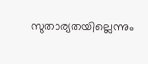സുതാര്യതയില്ലെന്നും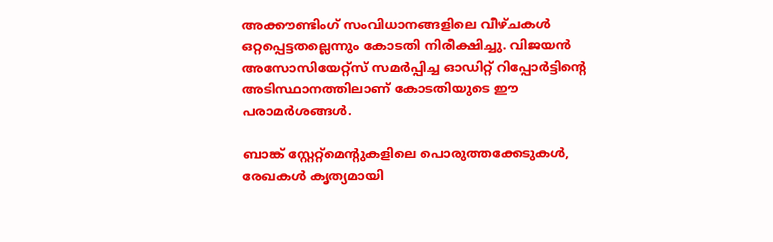അക്കൗണ്ടിംഗ് സംവിധാനങ്ങളിലെ വീഴ്ചകൾ ഒറ്റപ്പെട്ടതല്ലെന്നും കോടതി നിരീക്ഷിച്ചു. വിജയൻ അസോസിയേറ്റ്‌സ് സമർപ്പിച്ച ഓഡിറ്റ് റിപ്പോർട്ടിന്റെ അടിസ്ഥാനത്തിലാണ് കോടതിയുടെ ഈ പരാമർശങ്ങൾ.

ബാങ്ക് സ്റ്റേറ്റ്‌മെന്റുകളിലെ പൊരുത്തക്കേടുകൾ, രേഖകൾ കൃത്യമായി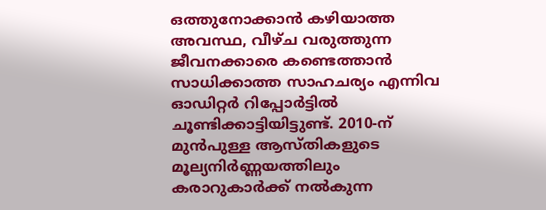ഒത്തുനോക്കാൻ കഴിയാത്ത അവസ്ഥ, വീഴ്ച വരുത്തുന്ന ജീവനക്കാരെ കണ്ടെത്താൻ സാധിക്കാത്ത സാഹചര്യം എന്നിവ ഓഡിറ്റർ റിപ്പോർട്ടിൽ ചൂണ്ടിക്കാട്ടിയിട്ടുണ്ട്. 2010-ന് മുൻപുള്ള ആസ്തികളുടെ മൂല്യനിർണ്ണയത്തിലും കരാറുകാർക്ക് നൽകുന്ന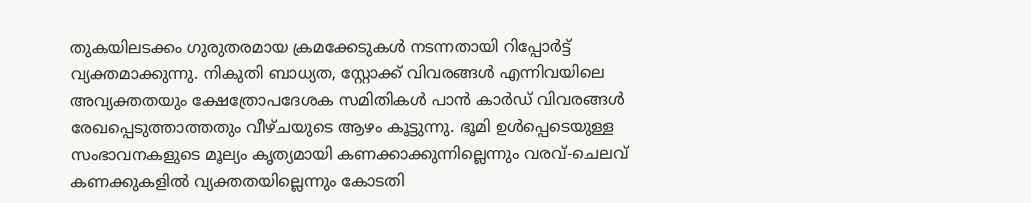തുകയിലടക്കം ഗുരുതരമായ ക്രമക്കേടുകൾ നടന്നതായി റിപ്പോർട്ട് വ്യക്തമാക്കുന്നു. നികുതി ബാധ്യത, സ്റ്റോക്ക് വിവരങ്ങൾ എന്നിവയിലെ അവ്യക്തതയും ക്ഷേത്രോപദേശക സമിതികൾ പാൻ കാർഡ് വിവരങ്ങൾ രേഖപ്പെടുത്താത്തതും വീഴ്ചയുടെ ആഴം കൂട്ടുന്നു. ഭൂമി ഉൾപ്പെടെയുള്ള സംഭാവനകളുടെ മൂല്യം കൃത്യമായി കണക്കാക്കുന്നില്ലെന്നും വരവ്-ചെലവ് കണക്കുകളിൽ വ്യക്തതയില്ലെന്നും കോടതി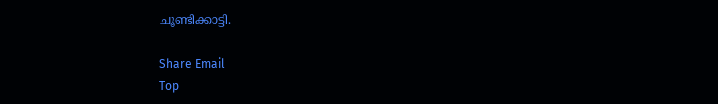ചൂണ്ടിക്കാട്ടി.

Share Email
Top